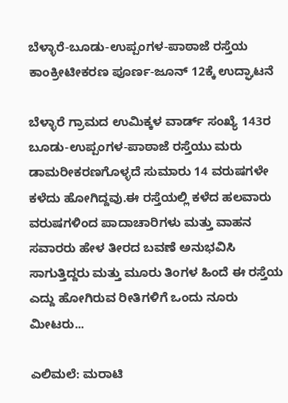ಬೆಳ್ಳಾರೆ-ಬೂಡು-ಉಪ್ಪಂಗಳ-ಪಾಠಾಜೆ ರಸ್ತೆಯ ಕಾಂಕ್ರೀಟೀಕರಣ ಪೂರ್ಣ-ಜೂನ್ 12ಕ್ಕೆ ಉದ್ಘಾಟನೆ

ಬೆಳ್ಳಾರೆ ಗ್ರಾಮದ ಉಮಿಕ್ಕಳ ವಾರ್ಡ್ ಸಂಖ್ಯೆ 143ರ ಬೂಡು-ಉಪ್ಪಂಗಳ-ಪಾಠಾಜೆ ರಸ್ತೆಯು ಮರು ಡಾಮರೀಕರಣಗೊಳ್ಳದೆ ಸುಮಾರು 14 ವರುಷಗಳೇ ಕಳೆದು ಹೋಗಿದ್ದವು.ಈ ರಸ್ತೆಯಲ್ಲಿ ಕಳೆದ ಹಲವಾರು ವರುಷಗಳಿಂದ ಪಾದಾಚಾರಿಗಳು ಮತ್ತು ವಾಹನ ಸವಾರರು ಹೇಳ ತೀರದ ಬವಣೆ ಅನುಭವಿಸಿ ಸಾಗುತ್ತಿದ್ದರು‌ ಮತ್ತು ಮೂರು ತಿಂಗಳ ಹಿಂದೆ ಈ ರಸ್ತೆಯ ಎದ್ದು ಹೋಗಿರುವ ರೀತಿಗಳಿಗೆ ಒಂದು ನೂರು ಮೀಟರು...

ಎಲಿಮಲೆ: ಮರಾಟಿ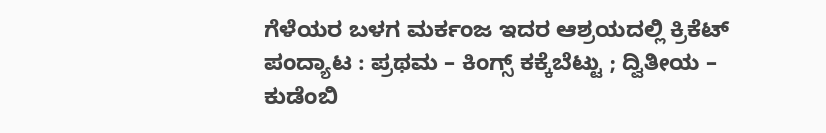ಗೆಳೆಯರ ಬಳಗ ಮರ್ಕಂಜ ಇದರ ಆಶ್ರಯದಲ್ಲಿ ಕ್ರಿಕೆಟ್ ಪಂದ್ಯಾಟ : ಪ್ರಥಮ – ಕಿಂಗ್ಸ್ ಕಕ್ಕೆಬೆಟ್ಟು ; ದ್ವಿತೀಯ – ಕುಡೆಂಬಿ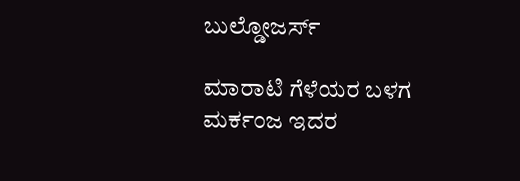ಬುಲ್ಡೋಜರ್ಸ್

ಮಾರಾಟಿ ಗೆಳೆಯರ ಬಳಗ ಮರ್ಕಂಜ ಇದರ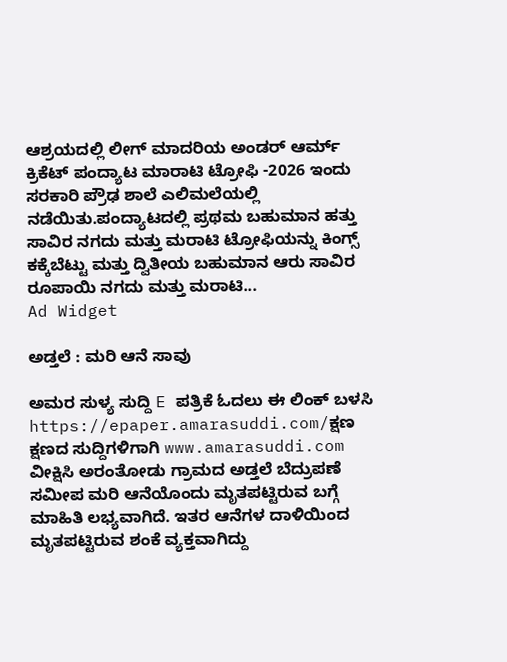ಆಶ್ರಯದಲ್ಲಿ ಲೀಗ್ ಮಾದರಿಯ ಅಂಡರ್ ಆರ್ಮ್ ಕ್ರಿಕೆಟ್ ಪಂದ್ಯಾಟ ಮಾರಾಟಿ ಟ್ರೋಫಿ -2026 ಇಂದು ಸರಕಾರಿ ಪ್ರೌಢ ಶಾಲೆ ಎಲಿಮಲೆಯಲ್ಲಿ ನಡೆಯಿತು.ಪಂದ್ಯಾಟದಲ್ಲಿ ಪ್ರಥಮ ಬಹುಮಾನ ಹತ್ತು ಸಾವಿರ ನಗದು ಮತ್ತು ಮರಾಟಿ ಟ್ರೋಫಿಯನ್ನು ಕಿಂಗ್ಸ್ ಕಕ್ಕೆಬೆಟ್ಟು ಮತ್ತು ದ್ವಿತೀಯ ಬಹುಮಾನ ಆರು ಸಾವಿರ ರೂಪಾಯಿ ನಗದು ಮತ್ತು ಮರಾಟಿ...
Ad Widget

ಅಡ್ತಲೆ : ಮರಿ ಆನೆ ಸಾವು

ಅಮರ ಸುಳ್ಯ ಸುದ್ದಿ E ಪತ್ರಿಕೆ ಓದಲು ಈ ಲಿಂಕ್ ಬಳಸಿ https://epaper.amarasuddi.com/ಕ್ಷಣ ಕ್ಷಣದ ಸುದ್ದಿಗಳಿಗಾಗಿ www.amarasuddi.com ವೀಕ್ಷಿಸಿ ಅರಂತೋಡು ಗ್ರಾಮದ ಅಡ್ತಲೆ ಬೆದ್ರುಪಣೆ ಸಮೀಪ ಮರಿ ಆನೆಯೊಂದು ಮೃತಪಟ್ಟಿರುವ ಬಗ್ಗೆ ಮಾಹಿತಿ ಲಭ್ಯವಾಗಿದೆ. ಇತರ ಆನೆಗಳ ದಾಳಿಯಿಂದ ಮೃತಪಟ್ಟಿರುವ ಶಂಕೆ ವ್ಯಕ್ತವಾಗಿದ್ದು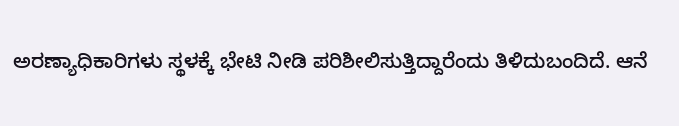ಅರಣ್ಯಾಧಿಕಾರಿಗಳು ಸ್ಥಳಕ್ಕೆ ಭೇಟಿ ನೀಡಿ ಪರಿಶೀಲಿಸುತ್ತಿದ್ದಾರೆಂದು ತಿಳಿದುಬಂದಿದೆ. ಆನೆ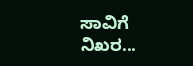ಸಾವಿಗೆ ನಿಖರ...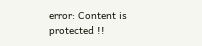error: Content is protected !!